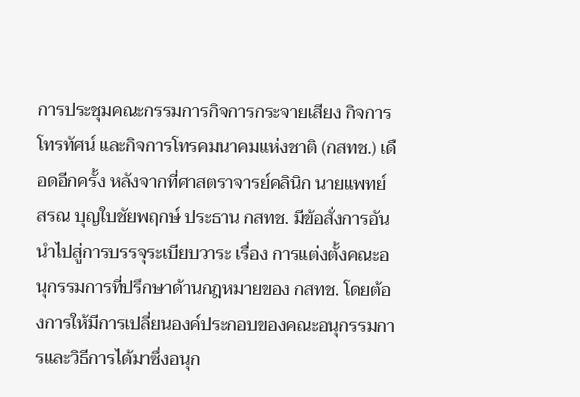การประชุมคณะกรรมการกิจการกระจายเสียง กิจการโทรทัศน์ และกิจการโทรคมนาคมแห่งชาติ (กสทช.) เดือดอีกครั้ง หลังจากที่ศาสตราจารย์คลินิก นายแพทย์ สรณ บุญใบชัยพฤกษ์ ประธาน กสทช. มีข้อสั่งการอันนำไปสู่การบรรจุระเบียบวาระ เรื่อง การแต่งตั้งคณะอนุกรรมการที่ปรึกษาด้านกฎหมายของ กสทช. โดยต้องการให้มีการเปลี่ยนองค์ประกอบของคณะอนุกรรมการและวิธีการได้มาซึ่งอนุก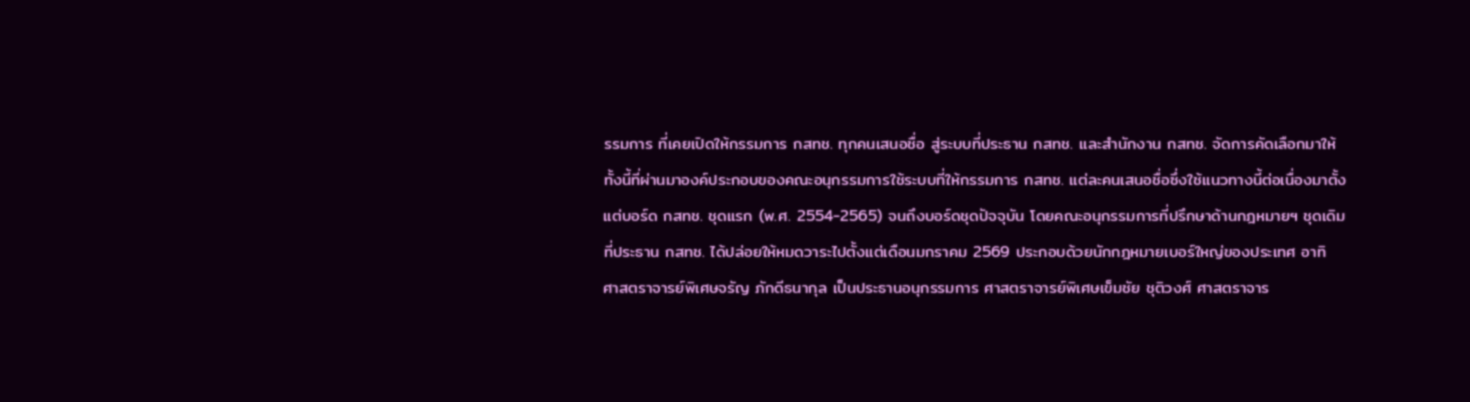รรมการ ที่เคยเปิดให้กรรมการ กสทช. ทุกคนเสนอชื่อ สู่ระบบที่ประธาน กสทช. และสำนักงาน กสทช. จัดการคัดเลือกมาให้
ทั้งนี้ที่ผ่านมาองค์ประกอบของคณะอนุกรรมการใช้ระบบที่ให้กรรมการ กสทช. แต่ละคนเสนอชื่อซึ่งใช้แนวทางนี้ต่อเนื่องมาตั้งแต่บอร์ด กสทช. ชุดแรก (พ.ศ. 2554-2565) จนถึงบอร์ดชุดปัจจุบัน โดยคณะอนุกรรมการที่ปรึกษาด้านกฎหมายฯ ชุดเดิมที่ประธาน กสทช. ได้ปล่อยให้หมดวาระไปตั้งแต่เดือนมกราคม 2569 ประกอบด้วยนักกฎหมายเบอร์ใหญ่ของประเทศ อาทิ ศาสตราจารย์พิเศษจรัญ ภักดีธนากุล เป็นประธานอนุกรรมการ ศาสตราจารย์พิเศษเข็มชัย ชุติวงศ์ ศาสตราจาร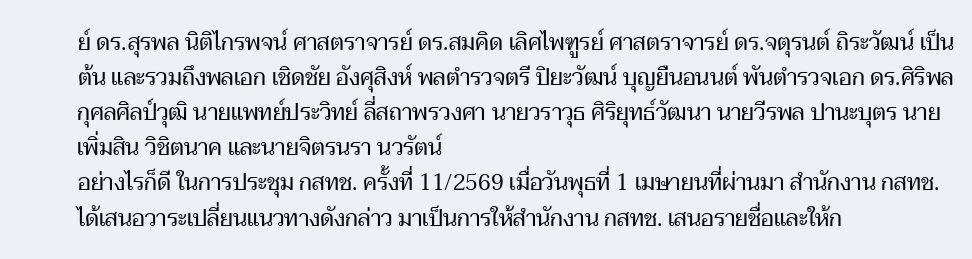ย์ ดร.สุรพล นิติไกรพจน์ ศาสตราจารย์ ดร.สมคิด เลิศไพฑูรย์ ศาสตราจารย์ ดร.จตุรนต์ ถิระวัฒน์ เป็นต้น และรวมถึงพลเอก เชิดชัย อังศุสิงห์ พลตำรวจตรี ปิยะวัฒน์ บุญยืนอนนต์ พันตำรวจเอก ดร.ศิริพล กุศลศิลป์วุฒิ นายแพทย์ประวิทย์ ลี่สถาพรวงศา นายวราวุธ ศิริยุทธ์วัฒนา นายวีรพล ปานะบุตร นายเพิ่มสิน วิชิตนาค และนายจิตรนรา นวรัตน์
อย่างไรก็ดี ในการประชุม กสทช. ครั้งที่ 11/2569 เมื่อวันพุธที่ 1 เมษายนที่ผ่านมา สำนักงาน กสทช. ได้เสนอวาระเปลี่ยนแนวทางดังกล่าว มาเป็นการให้สำนักงาน กสทช. เสนอรายชื่อและให้ก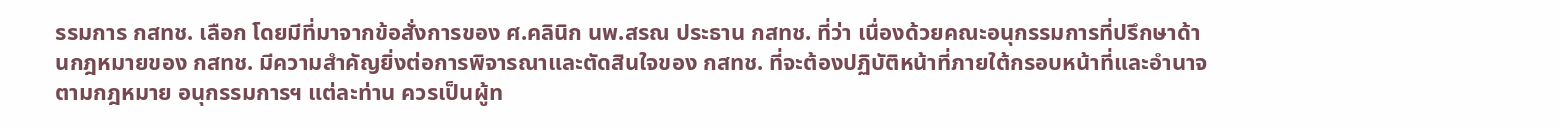รรมการ กสทช. เลือก โดยมีที่มาจากข้อสั่งการของ ศ.คลินิก นพ.สรณ ประธาน กสทช. ที่ว่า เนื่องด้วยคณะอนุกรรมการที่ปรึกษาด้านกฎหมายของ กสทช. มีความสำคัญยิ่งต่อการพิจารณาและตัดสินใจของ กสทช. ที่จะต้องปฏิบัติหน้าที่ภายใต้กรอบหน้าที่และอำนาจตามกฎหมาย อนุกรรมการฯ แต่ละท่าน ควรเป็นผู้ท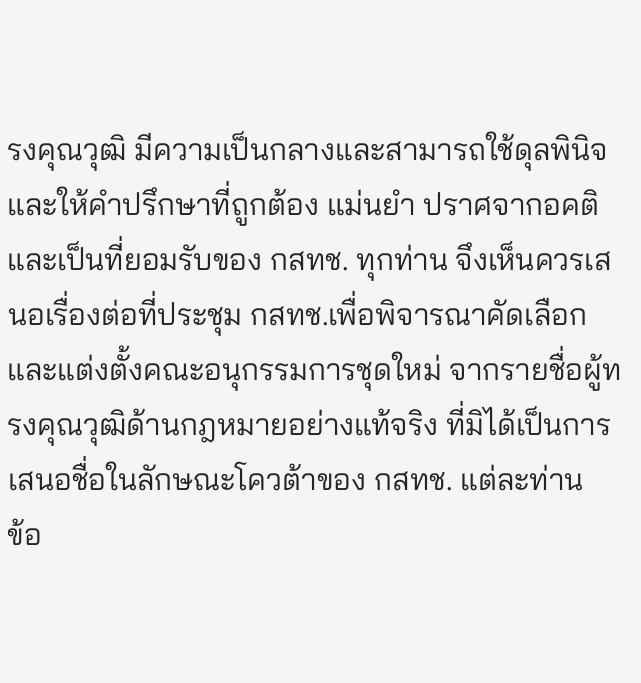รงคุณวุฒิ มีความเป็นกลางและสามารถใช้ดุลพินิจและให้คำปรึกษาที่ถูกต้อง แม่นยำ ปราศจากอคติ และเป็นที่ยอมรับของ กสทช. ทุกท่าน จึงเห็นควรเสนอเรื่องต่อที่ประชุม กสทช.เพื่อพิจารณาคัดเลือกและแต่งตั้งคณะอนุกรรมการชุดใหม่ จากรายชื่อผู้ทรงคุณวุฒิด้านกฎหมายอย่างแท้จริง ที่มิได้เป็นการเสนอชื่อในลักษณะโควต้าของ กสทช. แต่ละท่าน
ข้อ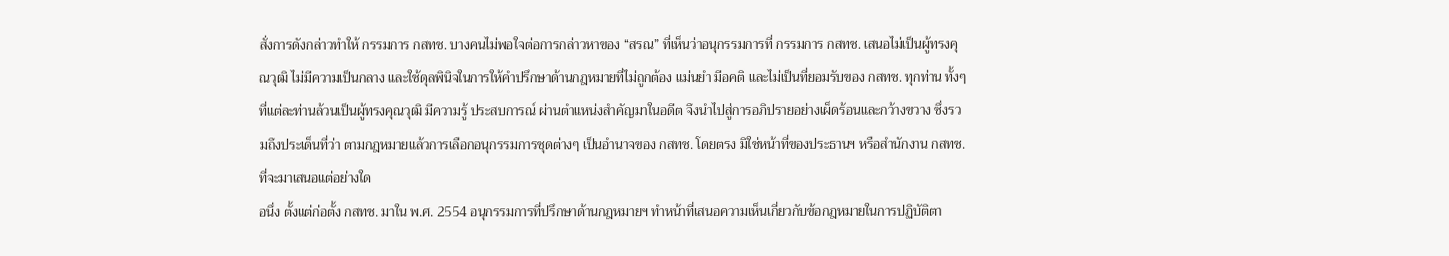สั่งการดังกล่าวทำให้ กรรมการ กสทช. บางคนไม่พอใจต่อการกล่าวหาของ “สรณ” ที่เห็นว่าอนุกรรมการที่ กรรมการ กสทช. เสนอไม่เป็นผู้ทรงคุณวุฒิ ไม่มีความเป็นกลาง และใช้ดุลพินิจในการให้คำปรึกษาด้านกฎหมายที่ไม่ถูกต้อง แม่นยำ มีอคติ และไม่เป็นที่ยอมรับของ กสทช. ทุกท่าน ทั้งๆ ที่แต่ละท่านล้วนเป็นผู้ทรงคุณวุฒิ มีความรู้ ประสบการณ์ ผ่านตำแหน่งสำคัญมาในอดีต จึงนำไปสู่การอภิปรายอย่างเผ็ดร้อนและกว้างขวาง ซึ่งรวมถึงประเด็นที่ว่า ตามกฎหมายแล้วการเลือกอนุกรรมการชุดต่างๆ เป็นอำนาจของ กสทช. โดยตรง มิใช่หน้าที่ของประธานฯ หรือสำนักงาน กสทช. ที่จะมาเสนอแต่อย่างใด
อนึ่ง ตั้งแต่ก่อตั้ง กสทช. มาใน พ.ศ. 2554 อนุกรรมการที่ปรึกษาด้านกฎหมายฯ ทำหน้าที่เสนอความเห็นเกี่ยวกับข้อกฎหมายในการปฏิบัติตา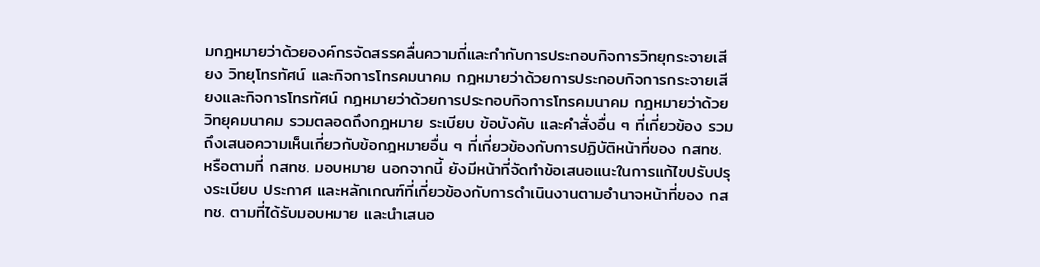มกฎหมายว่าด้วยองค์กรจัดสรรคลื่นความถี่และกำกับการประกอบกิจการวิทยุกระจายเสียง วิทยุโทรทัศน์ และกิจการโทรคมนาคม กฎหมายว่าด้วยการประกอบกิจการกระจายเสียงและกิจการโทรทัศน์ กฎหมายว่าด้วยการประกอบกิจการโทรคมนาคม กฎหมายว่าด้วยวิทยุคมนาคม รวมตลอดถึงกฎหมาย ระเบียบ ข้อบังคับ และคำสั่งอื่น ๆ ที่เกี่ยวข้อง รวมถึงเสนอความเห็นเกี่ยวกับข้อกฎหมายอื่น ๆ ที่เกี่ยวข้องกับการปฏิบัติหน้าที่ของ กสทช. หรือตามที่ กสทช. มอบหมาย นอกจากนี้ ยังมีหน้าที่จัดทำข้อเสนอแนะในการแก้ไขปรับปรุงระเบียบ ประกาศ และหลักเกณฑ์ที่เกี่ยวข้องกับการดำเนินงานตามอำนาจหน้าที่ของ กสทช. ตามที่ได้รับมอบหมาย และนำเสนอ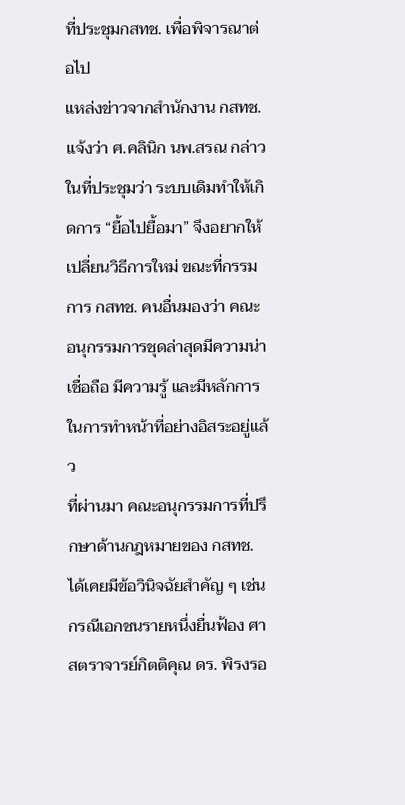ที่ประชุมกสทช. เพื่อพิจารณาต่อไป
แหล่งข่าวจากสำนักงาน กสทช. แจ้งว่า ศ.คลินิก นพ.สรณ กล่าวในที่ประชุมว่า ระบบเดิมทำให้เกิดการ “ยื้อไปยื้อมา” จึงอยากให้เปลี่ยนวิธีการใหม่ ขณะที่กรรมการ กสทช. คนอื่นมองว่า คณะอนุกรรมการชุดล่าสุดมีความน่าเชื่อถือ มีความรู้ และมีหลักการในการทำหน้าที่อย่างอิสระอยู่แล้ว
ที่ผ่านมา คณะอนุกรรมการที่ปรึกษาด้านกฎหมายของ กสทช. ได้เคยมีข้อวินิจฉัยสำคัญ ๆ เช่น กรณีเอกชนรายหนึ่งยื่นฟ้อง ศาสตราจารย์กิตติคุณ ดร. พิรงรอ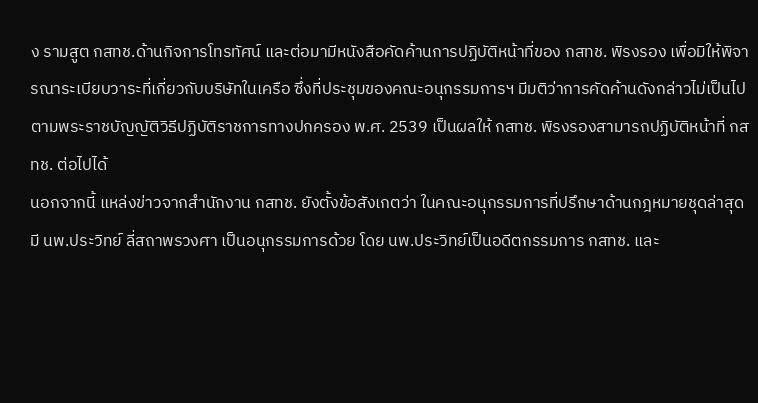ง รามสูต กสทช.ด้านกิจการโทรทัศน์ และต่อมามีหนังสือคัดค้านการปฏิบัติหน้าที่ของ กสทช. พิรงรอง เพื่อมิให้พิจารณาระเบียบวาระที่เกี่ยวกับบริษัทในเครือ ซึ่งที่ประชุมของคณะอนุกรรมการฯ มีมติว่าการคัดค้านดังกล่าวไม่เป็นไปตามพระราชบัญญัติวิธีปฏิบัติราชการทางปกครอง พ.ศ. 2539 เป็นผลให้ กสทช. พิรงรองสามารถปฏิบัติหน้าที่ กสทช. ต่อไปได้
นอกจากนี้ แหล่งข่าวจากสำนักงาน กสทช. ยังตั้งข้อสังเกตว่า ในคณะอนุกรรมการที่ปรึกษาด้านกฎหมายชุดล่าสุด มี นพ.ประวิทย์ ลี่สถาพรวงศา เป็นอนุกรรมการด้วย โดย นพ.ประวิทย์เป็นอดีตกรรมการ กสทช. และ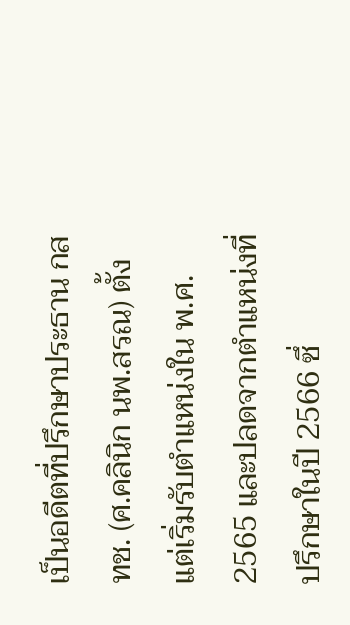เป็นอดีตที่ปรึกษาประธาน กสทช. (ศ.คลินิก นพ.สรณ) ตั้งแต่เริ่มรับตำแหน่งใน พ.ศ. 2565 และปลดจากตำแหน่งที่ปรึกษาในปี 2566 ซึ่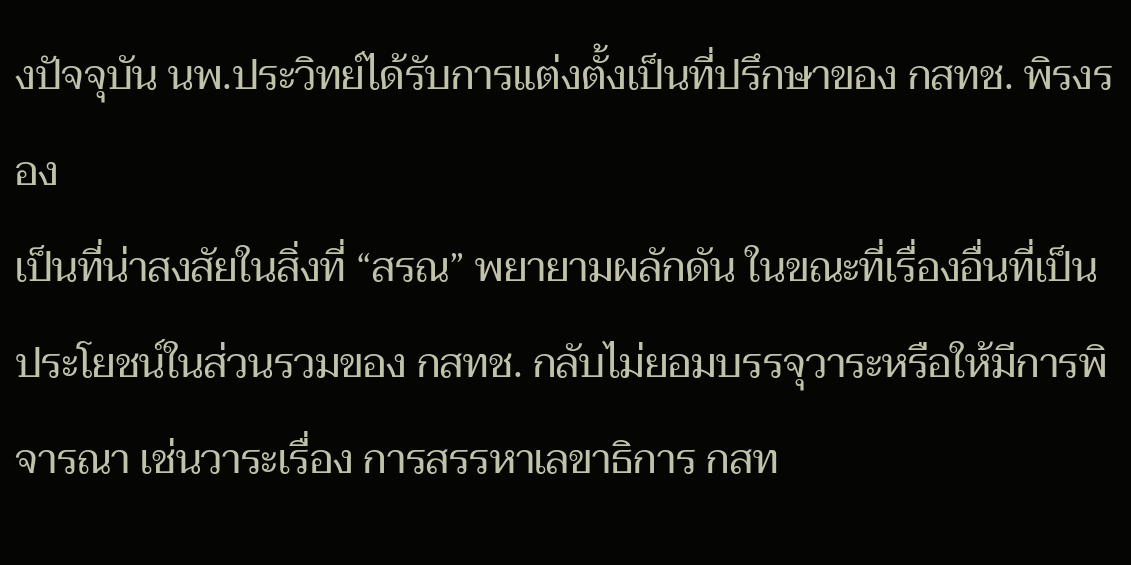งปัจจุบัน นพ.ประวิทย์ได้รับการแต่งตั้งเป็นที่ปรึกษาของ กสทช. พิรงรอง
เป็นที่น่าสงสัยในสิ่งที่ “สรณ” พยายามผลักดัน ในขณะที่เรื่องอื่นที่เป็นประโยชน์ในส่วนรวมของ กสทช. กลับไม่ยอมบรรจุวาระหรือให้มีการพิจารณา เช่นวาระเรื่อง การสรรหาเลขาธิการ กสท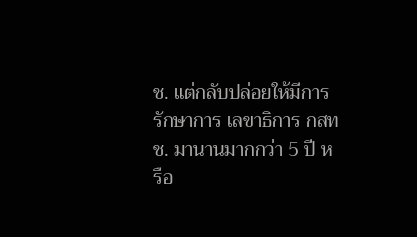ช. แต่กลับปล่อยให้มีการรักษาการ เลขาธิการ กสทช. มานานมากกว่า 5 ปี หรือ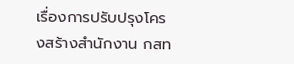เรื่องการปรับปรุงโครงสร้างสำนักงาน กสท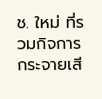ช. ใหม่ ที่รวมกิจการกระจายเสี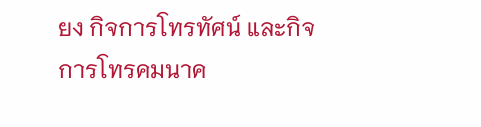ยง กิจการโทรทัศน์ และกิจการโทรคมนาค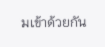มเข้าด้วยกัน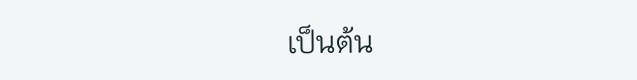เป็นต้น